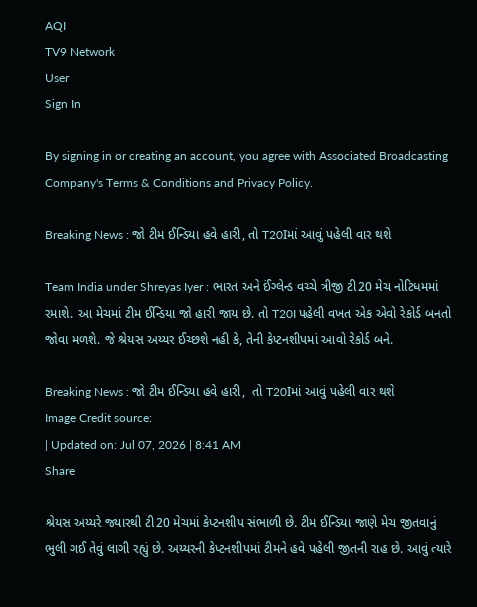AQI
TV9 Network
User
Sign In

By signing in or creating an account, you agree with Associated Broadcasting Company's Terms & Conditions and Privacy Policy.

Breaking News : જો ટીમ ઈન્ડિયા હવે હારી, તો T20Iમાં આવું પહેલી વાર થશે

Team India under Shreyas Iyer : ભારત અને ઈંગ્લેન્ડ વચ્ચે ત્રીજી ટી20 મેચ નોટિધમમાં રમાશે. આ મેચમાં ટીમ ઈન્ડિયા જો હારી જાય છે. તો T20I પહેલી વખત એક એવો રેકોર્ડ બનતો જોવા મળશે. જે શ્રેયસ અય્યર ઈચ્છશે નહી કે, તેની કેપ્ટનશીપમાં આવો રેકોર્ડ બને.

Breaking News : જો ટીમ ઈન્ડિયા હવે હારી,  તો T20Iમાં આવું પહેલી વાર થશે
Image Credit source:
| Updated on: Jul 07, 2026 | 8:41 AM
Share

શ્રેયસ અય્યરે જ્યારથી ટી20 મેચમાં કેપ્ટનશીપ સંભાળી છે. ટીમ ઈન્ડિયા જાણે મેચ જીતવાનું ભુલી ગઈ તેવું લાગી રહ્યું છે. અય્યરની કેપ્ટનશીપમાં ટીમને હવે પહેલી જીતની રાહ છે. આવું ત્યારે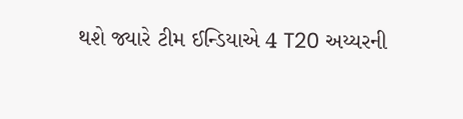થશે જ્યારે ટીમ ઈન્ડિયાએ 4 T20 અય્યરની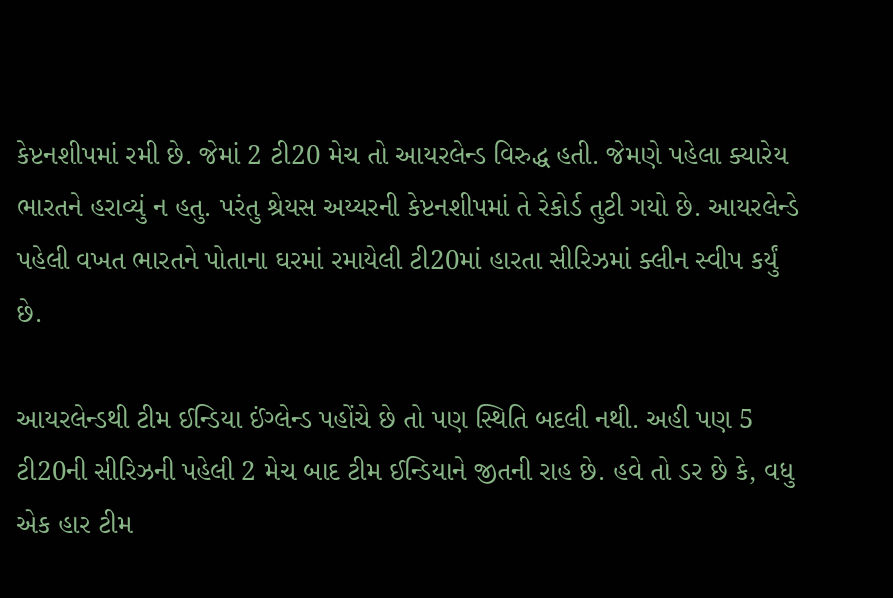કેપ્ટનશીપમાં રમી છે. જેમાં 2 ટી20 મેચ તો આયરલેન્ડ વિરુદ્ધ હતી. જેમણે પહેલા ક્યારેય ભારતને હરાવ્યું ન હતુ. પરંતુ શ્રેયસ અય્યરની કેપ્ટનશીપમાં તે રેકોર્ડ તુટી ગયો છે. આયરલેન્ડે પહેલી વખત ભારતને પોતાના ઘરમાં રમાયેલી ટી20માં હારતા સીરિઝમાં ક્લીન સ્વીપ કર્યું છે.

આયરલેન્ડથી ટીમ ઈન્ડિયા ઈંગ્લેન્ડ પહોંચે છે તો પણ સ્થિતિ બદલી નથી. અહી પણ 5 ટી20ની સીરિઝની પહેલી 2 મેચ બાદ ટીમ ઈન્ડિયાને જીતની રાહ છે. હવે તો ડર છે કે, વધુ એક હાર ટીમ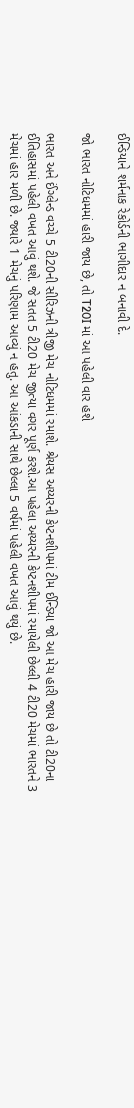ઈન્ડિયાને શર્મનાક રેકોર્ડની ભાગીદાર ન બનાવી દે.

જો ભારત નોટિધમમાં હારી જાય છે, તો T20I માં આ પહેલી વાર હશે

ભારત અને ઈંગ્લેન્ડ વચ્ચે 5 ટી20ની સીરિઝની ત્રીજી મેચ નોટિધમમાં રમાશે. શ્રેયસ અય્યરની કેપ્ટનશીપમાં ટીમ ઈન્ડિયા જો આ મેચ હારી જાય છે તો ટી20ના ઈતિહાસમાં પહેલી વખત આવું થશે. જે સતત 5 ટી20 મેચ જીત્યા વગર પૂર્ણ કરશે.આ પહેલા અય્યરની કેપ્ટનશીપમાં રમાયેલી છેલ્લી 4 ટી20 મેચમાં ભારતને 3 મેચમાં હાર મળી છે. જ્યારે 1 મેચનું પરિણામ આવ્યું ન હતુ. આ આંકડાની સાથે છેલ્લા 5 વર્ષમાં પહેલી વખત આવું થયું છે.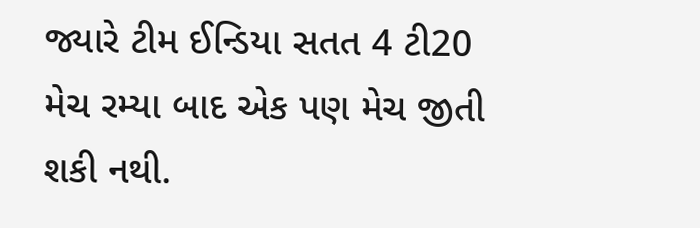જ્યારે ટીમ ઈન્ડિયા સતત 4 ટી20 મેચ રમ્યા બાદ એક પણ મેચ જીતી શકી નથી.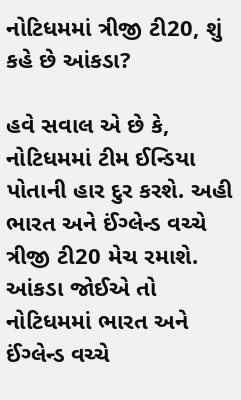નોટિધમમાં ત્રીજી ટી20, શું કહે છે આંકડા?

હવે સવાલ એ છે કે, નોટિધમમાં ટીમ ઈન્ડિયા પોતાની હાર દુર કરશે. અહી ભારત અને ઈંગ્લેન્ડ વચ્ચે ત્રીજી ટી20 મેચ રમાશે. આંકડા જોઈએ તો નોટિધમમાં ભારત અને ઈંગ્લેન્ડ વચ્ચે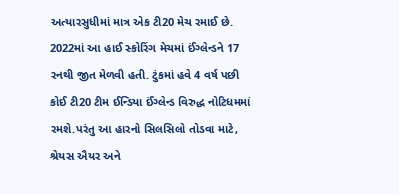અત્યારસુધીમાં માત્ર એક ટી20 મેચ રમાઈ છે. 2022માં આ હાઈ સ્કોરિંગ મેચમાં ઈંગ્લેન્ડને 17 રનથી જીત મેળવી હતી. ટુંકમાં હવે 4 વર્ષ પછી કોઈ ટી20 ટીમ ઈન્ડિયા ઈંગ્લેન્ડ વિરુદ્ધ નોટિધમમાં રમશે.પરંતુ આ હારનો સિલસિલો તોડવા માટે, શ્રેયસ ઐયર અને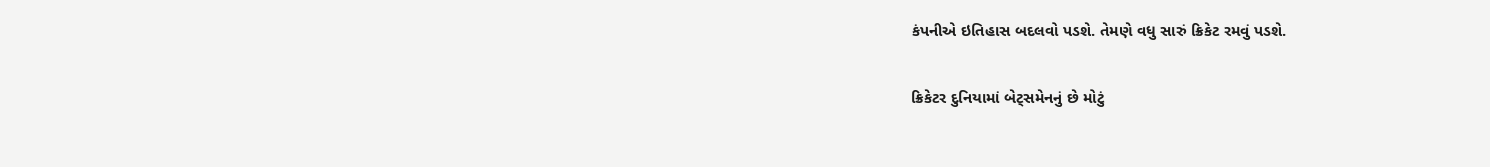કંપનીએ ઇતિહાસ બદલવો પડશે. તેમણે વધુ સારું ક્રિકેટ રમવું પડશે.

ક્રિકેટર દુનિયામાં બેટ્સમેનનું છે મોટું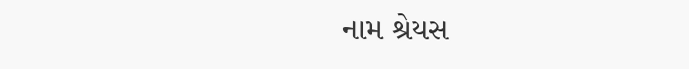નામ શ્રેયસ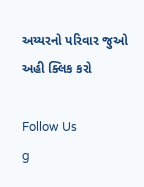અય્યરનો પરિવાર જુઓ અહી ક્લિક કરો

Follow Us
g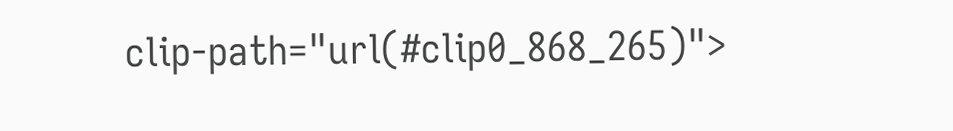clip-path="url(#clip0_868_265)">